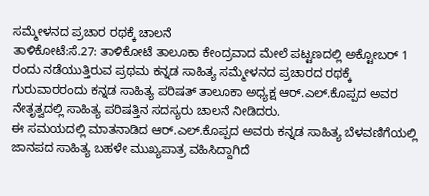ಸಮ್ಮೇಳನದ ಪ್ರಚಾರ ರಥಕ್ಕೆ ಚಾಲನೆ
ತಾಳಿಕೋಟೆ:ಸೆ.27: ತಾಳಿಕೋಟೆ ತಾಲೂಕಾ ಕೇಂದ್ರವಾದ ಮೇಲೆ ಪಟ್ಟಣದಲ್ಲಿ ಅಕ್ಟೋಬರ್ 1 ರಂದು ನಡೆಯುತ್ತಿರುವ ಪ್ರಥಮ ಕನ್ನಡ ಸಾಹಿತ್ಯ ಸಮ್ಮೇಳನದ ಪ್ರಚಾರದ ರಥಕ್ಕೆ ಗುರುವಾರರಂದು ಕನ್ನಡ ಸಾಹಿತ್ಯ ಪರಿಷತ್ ತಾಲೂಕಾ ಅಧ್ಯಕ್ಷ ಆರ್.ಎಲ್.ಕೊಪ್ಪದ ಅವರ ನೇತೃತ್ವದಲ್ಲಿ ಸಾಹಿತ್ಯ ಪರಿಷತ್ತಿನ ಸದಸ್ಯರು ಚಾಲನೆ ನೀಡಿದರು.
ಈ ಸಮಯದಲ್ಲಿ ಮಾತನಾಡಿದ ಆರ್.ಎಲ್.ಕೊಪ್ಪದ ಅವರು ಕನ್ನಡ ಸಾಹಿತ್ಯ ಬೆಳವಣಿಗೆಯಲ್ಲಿ ಜಾನಪದ ಸಾಹಿತ್ಯ ಬಹಳೇ ಮುಖ್ಯಪಾತ್ರ ವಹಿಸಿದ್ದಾಗಿದೆ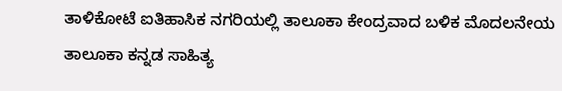ತಾಳಿಕೋಟೆ ಐತಿಹಾಸಿಕ ನಗರಿಯಲ್ಲಿ ತಾಲೂಕಾ ಕೇಂದ್ರವಾದ ಬಳಿಕ ಮೊದಲನೇಯ ತಾಲೂಕಾ ಕನ್ನಡ ಸಾಹಿತ್ಯ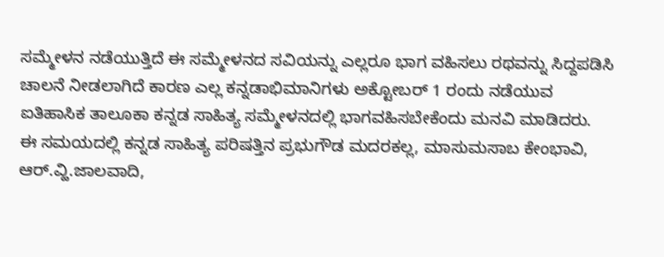ಸಮ್ಮೇಳನ ನಡೆಯುತ್ತಿದೆ ಈ ಸಮ್ಮೇಳನದ ಸವಿಯನ್ನು ಎಲ್ಲರೂ ಭಾಗ ವಹಿಸಲು ರಥವನ್ನು ಸಿದ್ದಪಡಿಸಿ ಚಾಲನೆ ನೀಡಲಾಗಿದೆ ಕಾರಣ ಎಲ್ಲ ಕನ್ನಡಾಭಿಮಾನಿಗಳು ಅಕ್ಟೋಬರ್ 1 ರಂದು ನಡೆಯುವ ಐತಿಹಾಸಿಕ ತಾಲೂಕಾ ಕನ್ನಡ ಸಾಹಿತ್ಯ ಸಮ್ಮೇಳನದಲ್ಲಿ ಭಾಗವಹಿಸಬೇಕೆಂದು ಮನವಿ ಮಾಡಿದರು.
ಈ ಸಮಯದಲ್ಲಿ ಕನ್ನಡ ಸಾಹಿತ್ಯ ಪರಿಷತ್ತಿನ ಪ್ರಭುಗೌಡ ಮದರಕಲ್ಲ, ಮಾಸುಮಸಾಬ ಕೇಂಭಾವಿ, ಆರ್.ವ್ಹಿ.ಜಾಲವಾದಿ,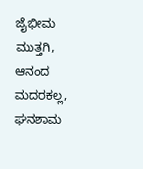ಜೈಭೀಮ ಮುತ್ತಗಿ, ಆನಂದ ಮದರಕಲ್ಲ, ಘನಶಾಮ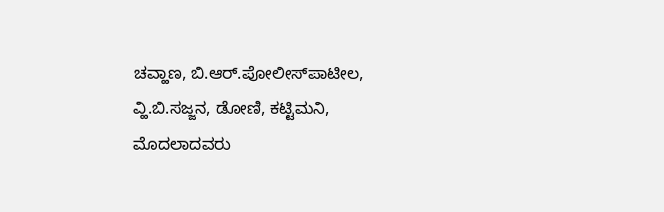ಚವ್ಹಾಣ, ಬಿ.ಆರ್.ಪೋಲೀಸ್‍ಪಾಟೀಲ, ವ್ಹಿ.ಬಿ.ಸಜ್ಜನ, ಡೋಣಿ, ಕಟ್ಟಿಮನಿ, ಮೊದಲಾದವರು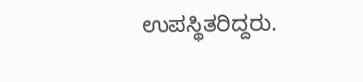ಉಪಸ್ಥಿತರಿದ್ದರು.